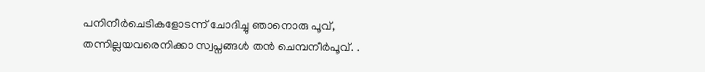പനിനീർചെടികളോടന്ന് ചോദിച്ചു ഞാനൊരു പൂവ്,
തന്നില്ലയവരെനിക്കാ സ്വപ്നങ്ങൾ തൻ ചെമ്പനീർപൂവ്. .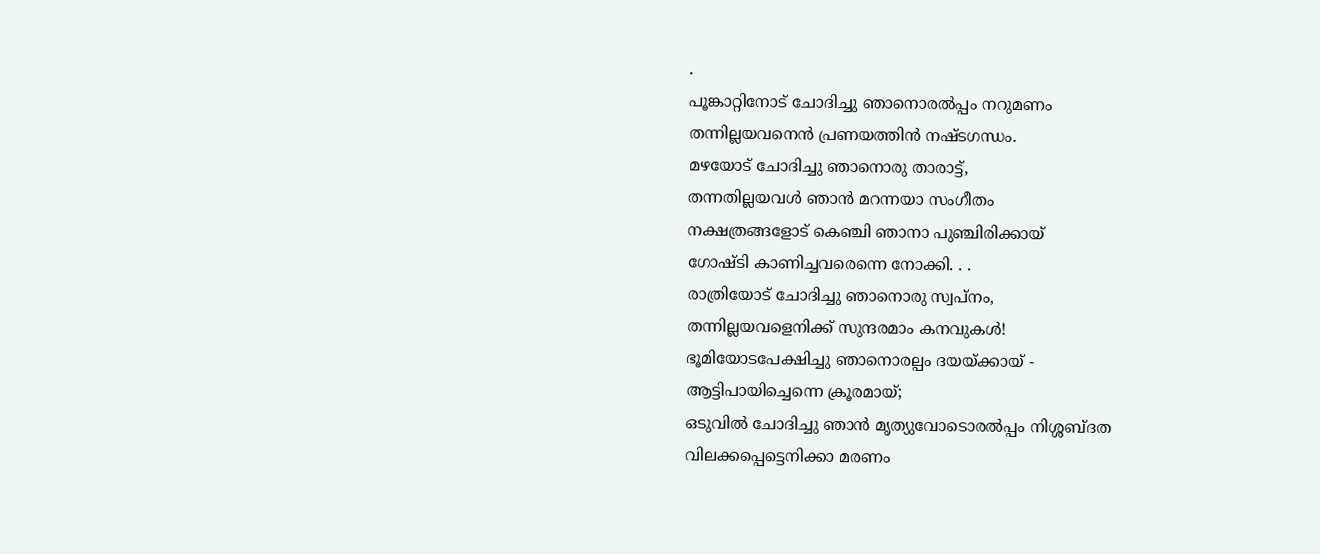.
പൂങ്കാറ്റിനോട് ചോദിച്ചു ഞാനൊരൽപ്പം നറുമണം
തന്നില്ലയവനെൻ പ്രണയത്തിൻ നഷ്ടഗന്ധം.
മഴയോട് ചോദിച്ചു ഞാനൊരു താരാട്ട്,
തന്നതില്ലയവൾ ഞാൻ മറന്നയാ സംഗീതം
നക്ഷത്രങ്ങളോട് കെഞ്ചി ഞാനാ പുഞ്ചിരിക്കായ്
ഗോഷ്ടി കാണിച്ചവരെന്നെ നോക്കി. . .
രാത്രിയോട് ചോദിച്ചു ഞാനൊരു സ്വപ്നം,
തന്നില്ലയവളെനിക്ക് സുന്ദരമാം കനവുകൾ!
ഭൂമിയോടപേക്ഷിച്ചു ഞാനൊരല്പം ദയയ്ക്കായ് -
ആട്ടിപായിച്ചെന്നെ ക്രൂരമായ്;
ഒടുവിൽ ചോദിച്ചു ഞാൻ മൃത്യുവോടൊരൽപ്പം നിശ്ശബ്ദത
വിലക്കപ്പെട്ടെനിക്കാ മരണം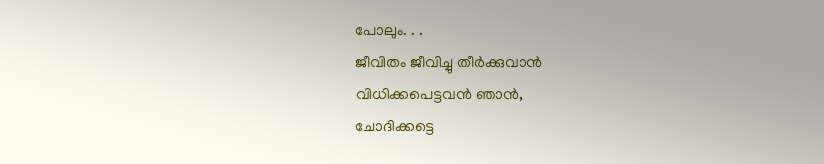പോലും. . .
ജീവിതം ജീവിച്ചു തീർക്കുവാൻ
വിധിക്കപെട്ടവൻ ഞാൻ,
ചോദിക്കട്ടെ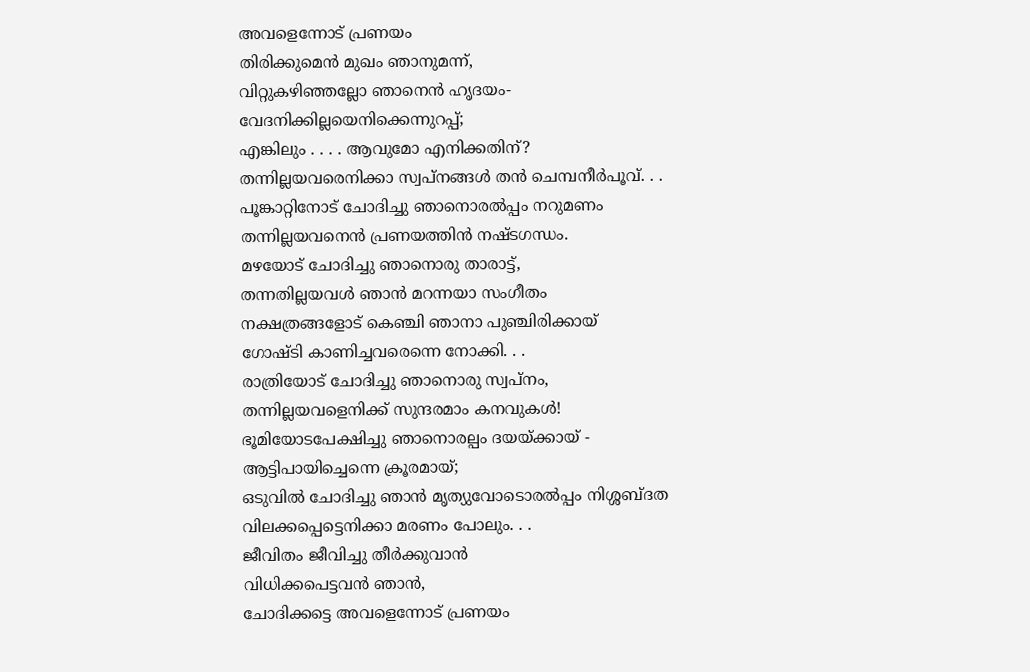അവളെന്നോട് പ്രണയം
തിരിക്കുമെൻ മുഖം ഞാനുമന്ന്,
വിറ്റുകഴിഞ്ഞല്ലോ ഞാനെൻ ഹൃദയം-
വേദനിക്കില്ലയെനിക്കെന്നുറപ്പ്;
എങ്കിലും . . . . ആവുമോ എനിക്കതിന്?
തന്നില്ലയവരെനിക്കാ സ്വപ്നങ്ങൾ തൻ ചെമ്പനീർപൂവ്. . .
പൂങ്കാറ്റിനോട് ചോദിച്ചു ഞാനൊരൽപ്പം നറുമണം
തന്നില്ലയവനെൻ പ്രണയത്തിൻ നഷ്ടഗന്ധം.
മഴയോട് ചോദിച്ചു ഞാനൊരു താരാട്ട്,
തന്നതില്ലയവൾ ഞാൻ മറന്നയാ സംഗീതം
നക്ഷത്രങ്ങളോട് കെഞ്ചി ഞാനാ പുഞ്ചിരിക്കായ്
ഗോഷ്ടി കാണിച്ചവരെന്നെ നോക്കി. . .
രാത്രിയോട് ചോദിച്ചു ഞാനൊരു സ്വപ്നം,
തന്നില്ലയവളെനിക്ക് സുന്ദരമാം കനവുകൾ!
ഭൂമിയോടപേക്ഷിച്ചു ഞാനൊരല്പം ദയയ്ക്കായ് -
ആട്ടിപായിച്ചെന്നെ ക്രൂരമായ്;
ഒടുവിൽ ചോദിച്ചു ഞാൻ മൃത്യുവോടൊരൽപ്പം നിശ്ശബ്ദത
വിലക്കപ്പെട്ടെനിക്കാ മരണം പോലും. . .
ജീവിതം ജീവിച്ചു തീർക്കുവാൻ
വിധിക്കപെട്ടവൻ ഞാൻ,
ചോദിക്കട്ടെ അവളെന്നോട് പ്രണയം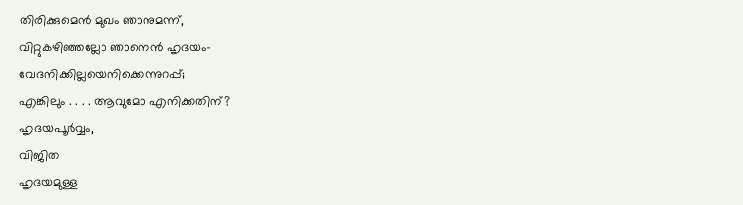തിരിക്കുമെൻ മുഖം ഞാനുമന്ന്,
വിറ്റുകഴിഞ്ഞല്ലോ ഞാനെൻ ഹൃദയം-
വേദനിക്കില്ലയെനിക്കെന്നുറപ്പ്;
എങ്കിലും . . . . ആവുമോ എനിക്കതിന്?
ഹൃദയപൂർവ്വം,
വിജിത
ഹൃദയമുള്ള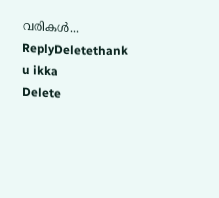വരികൾ...
ReplyDeletethank u ikka
Delete